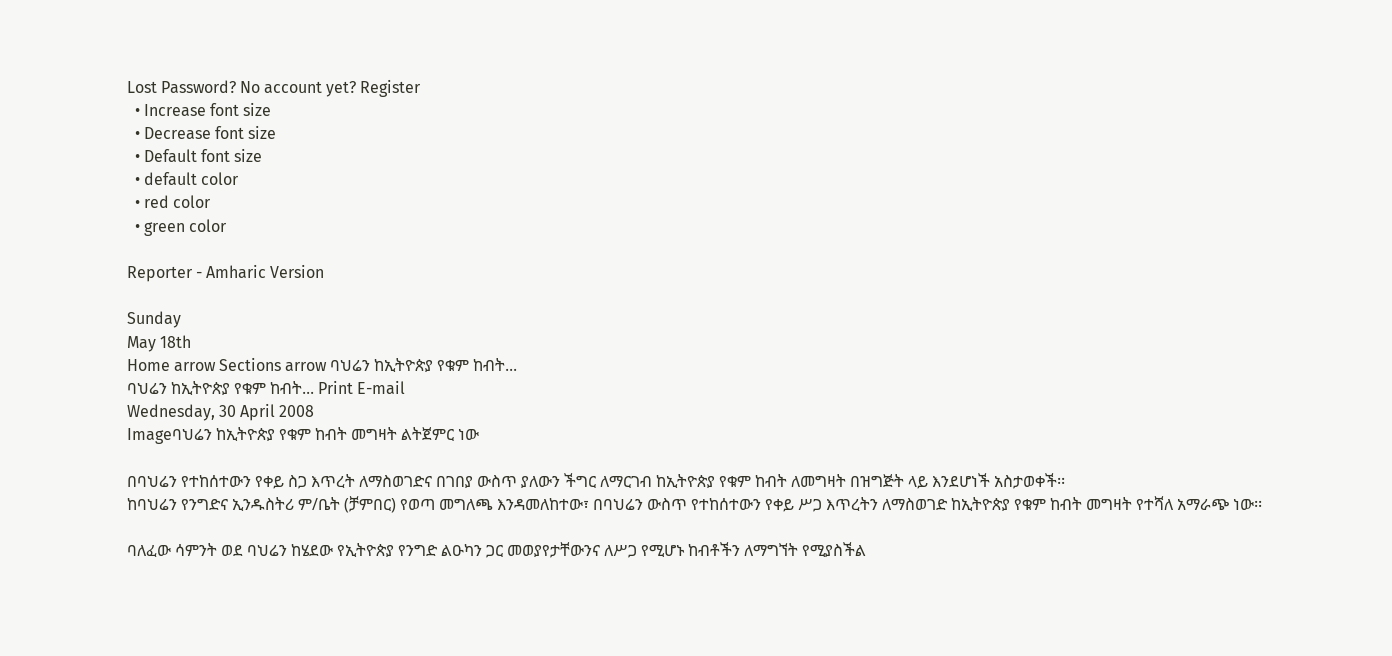Lost Password? No account yet? Register
  • Increase font size
  • Decrease font size
  • Default font size
  • default color
  • red color
  • green color

Reporter - Amharic Version

Sunday
May 18th
Home arrow Sections arrow ባህሬን ከኢትዮጵያ የቁም ከብት...
ባህሬን ከኢትዮጵያ የቁም ከብት... Print E-mail
Wednesday, 30 April 2008
Imageባህሬን ከኢትዮጵያ የቁም ከብት መግዛት ልትጀምር ነው

በባህሬን የተከሰተውን የቀይ ስጋ እጥረት ለማስወገድና በገበያ ውስጥ ያለውን ችግር ለማርገብ ከኢትዮጵያ የቁም ከብት ለመግዛት በዝግጅት ላይ እንደሆነች አስታወቀች፡፡
ከባህሬን የንግድና ኢንዱስትሪ ም/ቤት (ቻምበር) የወጣ መግለጫ እንዳመለከተው፣ በባህሬን ውስጥ የተከሰተውን የቀይ ሥጋ እጥረትን ለማስወገድ ከኢትዮጵያ የቁም ከብት መግዛት የተሻለ አማራጭ ነው፡፡

ባለፈው ሳምንት ወደ ባህሬን ከሄደው የኢትዮጵያ የንግድ ልዑካን ጋር መወያየታቸውንና ለሥጋ የሚሆኑ ከብቶችን ለማግኘት የሚያስችል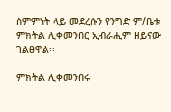ስምምነት ላይ መደረሱን የንግድ ም/ቤቱ ምክትል ሊቀመንበር ኢብራሒም ዘይናው ገልፀዋል፡፡

ምክትል ሊቀመንበሩ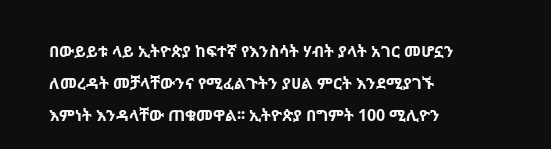በውይይቱ ላይ ኢትዮጵያ ከፍተኛ የእንስሳት ሃብት ያላት አገር መሆኗን ለመረዳት መቻላቸውንና የሚፈልጉትን ያሀል ምርት እንደሚያገኙ እምነት እንዳላቸው ጠቁመዋል፡፡ ኢትዮጵያ በግምት 100 ሚሊዮን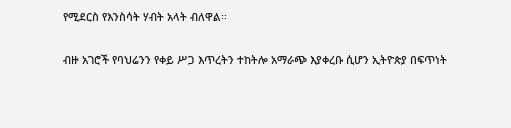የሚደርስ የእንስሳት ሃብት አላት ብለዋል፡፡

ብዙ አገሮች የባህሬንን የቀይ ሥጋ እጥረትን ተከትሎ አማራጭ እያቀረቡ ሲሆን ኢትዮጵያ በፍጥነት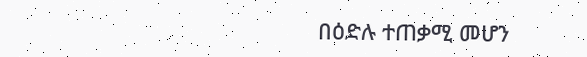በዕድሉ ተጠቃሚ መሆን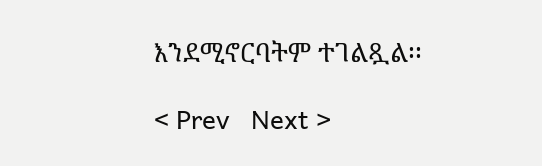እንደሚኖርባትም ተገልጿል፡፡

< Prev   Next >